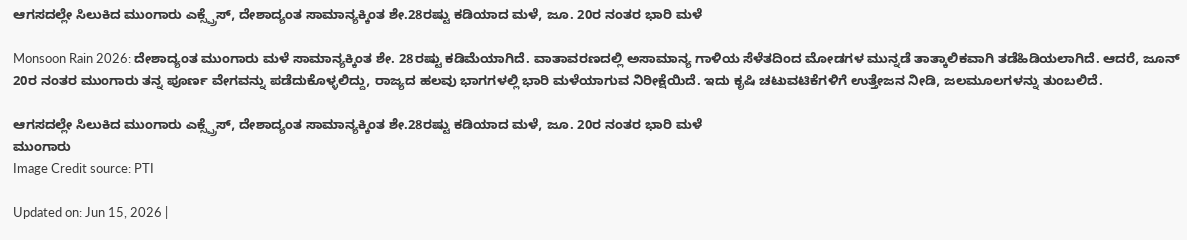ಆಗಸದಲ್ಲೇ ಸಿಲುಕಿದ ಮುಂಗಾರು ಎಕ್ಸ್ಪ್ರೆಸ್, ದೇಶಾದ್ಯಂತ ಸಾಮಾನ್ಯಕ್ಕಿಂತ ಶೇ.28ರಷ್ಟು ಕಡಿಯಾದ ಮಳೆ, ಜೂ. 20ರ ನಂತರ ಭಾರಿ ಮಳೆ

Monsoon Rain 2026: ದೇಶಾದ್ಯಂತ ಮುಂಗಾರು ಮಳೆ ಸಾಮಾನ್ಯಕ್ಕಿಂತ ಶೇ. 28ರಷ್ಟು ಕಡಿಮೆಯಾಗಿದೆ. ವಾತಾವರಣದಲ್ಲಿ ಅಸಾಮಾನ್ಯ ಗಾಳಿಯ ಸೆಳೆತದಿಂದ ಮೋಡಗಳ ಮುನ್ನಡೆ ತಾತ್ಕಾಲಿಕವಾಗಿ ತಡೆಹಿಡಿಯಲಾಗಿದೆ. ಆದರೆ, ಜೂನ್ 20ರ ನಂತರ ಮುಂಗಾರು ತನ್ನ ಪೂರ್ಣ ವೇಗವನ್ನು ಪಡೆದುಕೊಳ್ಳಲಿದ್ದು, ರಾಜ್ಯದ ಹಲವು ಭಾಗಗಳಲ್ಲಿ ಭಾರಿ ಮಳೆಯಾಗುವ ನಿರೀಕ್ಷೆಯಿದೆ. ಇದು ಕೃಷಿ ಚಟುವಟಿಕೆಗಳಿಗೆ ಉತ್ತೇಜನ ನೀಡಿ, ಜಲಮೂಲಗಳನ್ನು ತುಂಬಲಿದೆ.

ಆಗಸದಲ್ಲೇ ಸಿಲುಕಿದ ಮುಂಗಾರು ಎಕ್ಸ್ಪ್ರೆಸ್, ದೇಶಾದ್ಯಂತ ಸಾಮಾನ್ಯಕ್ಕಿಂತ ಶೇ.28ರಷ್ಟು ಕಡಿಯಾದ ಮಳೆ, ಜೂ. 20ರ ನಂತರ ಭಾರಿ ಮಳೆ
ಮುಂಗಾರು
Image Credit source: PTI

Updated on: Jun 15, 2026 |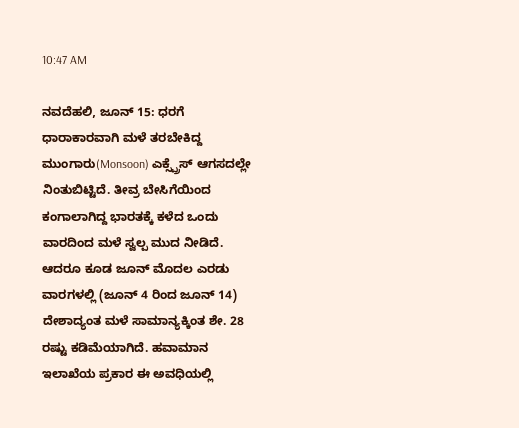10:47 AM

ನವದೆಹಲಿ, ಜೂನ್ 15: ಧರಗೆ ಧಾರಾಕಾರವಾಗಿ ಮಳೆ ತರಬೇಕಿದ್ದ ಮುಂಗಾರು(Monsoon) ಎಕ್ಸ್ಪ್ರೆಸ್ ಆಗಸದಲ್ಲೇ ನಿಂತುಬಿಟ್ಟಿದೆ. ತೀವ್ರ ಬೇಸಿಗೆಯಿಂದ ಕಂಗಾಲಾಗಿದ್ದ ಭಾರತಕ್ಕೆ ಕಳೆದ ಒಂದು ವಾರದಿಂದ ಮಳೆ ಸ್ವಲ್ಪ ಮುದ ನೀಡಿದೆ. ಆದರೂ ಕೂಡ ಜೂನ್ ಮೊದಲ ಎರಡು ವಾರಗಳಲ್ಲಿ (ಜೂನ್ 4 ರಿಂದ ಜೂನ್ 14) ದೇಶಾದ್ಯಂತ ಮಳೆ ಸಾಮಾನ್ಯಕ್ಕಿಂತ ಶೇ. 28 ರಷ್ಟು ಕಡಿಮೆಯಾಗಿದೆ. ಹವಾಮಾನ ಇಲಾಖೆಯ ಪ್ರಕಾರ ಈ ಅವಧಿಯಲ್ಲಿ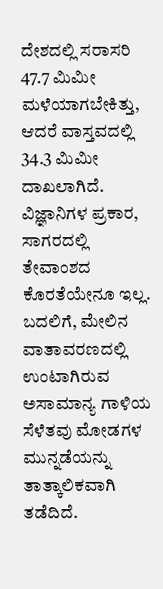ದೇಶದಲ್ಲಿ ಸರಾಸರಿ 47.7 ಮಿಮೀ ಮಳೆಯಾಗಬೇಕಿತ್ತು, ಆದರೆ ವಾಸ್ತವದಲ್ಲಿ 34.3 ಮಿಮೀ ದಾಖಲಾಗಿದೆ. ವಿಜ್ಞಾನಿಗಳ ಪ್ರಕಾರ, ಸಾಗರದಲ್ಲಿ ತೇವಾಂಶದ ಕೊರತೆಯೇನೂ ಇಲ್ಲ. ಬದಲಿಗೆ, ಮೇಲಿನ ವಾತಾವರಣದಲ್ಲಿ ಉಂಟಾಗಿರುವ ಅಸಾಮಾನ್ಯ ಗಾಳಿಯ ಸೆಳೆತವು ಮೋಡಗಳ ಮುನ್ನಡೆಯನ್ನು ತಾತ್ಕಾಲಿಕವಾಗಿ ತಡೆದಿದೆ.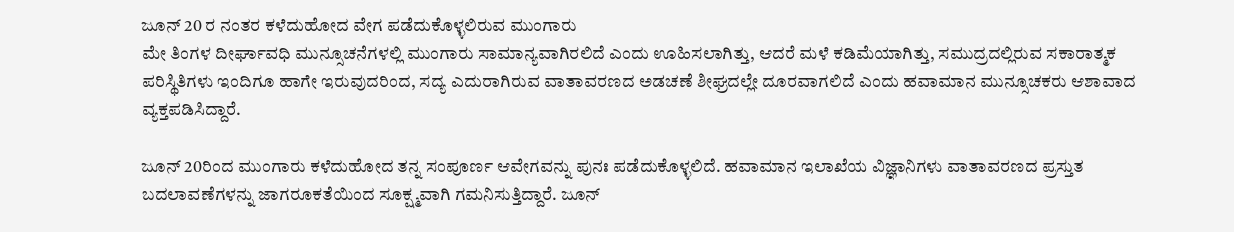ಜೂನ್ 20 ರ ನಂತರ ಕಳೆದುಹೋದ ವೇಗ ಪಡೆದುಕೊಳ್ಳಲಿರುವ ಮುಂಗಾರು
ಮೇ ತಿಂಗಳ ದೀರ್ಘಾವಧಿ ಮುನ್ಸೂಚನೆಗಳಲ್ಲಿ ಮುಂಗಾರು ಸಾಮಾನ್ಯವಾಗಿರಲಿದೆ ಎಂದು ಊಹಿಸಲಾಗಿತ್ತು, ಆದರೆ ಮಳೆ ಕಡಿಮೆಯಾಗಿತ್ತು, ಸಮುದ್ರದಲ್ಲಿರುವ ಸಕಾರಾತ್ಮಕ ಪರಿಸ್ಥಿತಿಗಳು ಇಂದಿಗೂ ಹಾಗೇ ಇರುವುದರಿಂದ, ಸದ್ಯ ಎದುರಾಗಿರುವ ವಾತಾವರಣದ ಅಡಚಣೆ ಶೀಘ್ರದಲ್ಲೇ ದೂರವಾಗಲಿದೆ ಎಂದು ಹವಾಮಾನ ಮುನ್ಸೂಚಕರು ಆಶಾವಾದ ವ್ಯಕ್ತಪಡಿಸಿದ್ದಾರೆ.

ಜೂನ್ 20ರಿಂದ ಮುಂಗಾರು ಕಳೆದುಹೋದ ತನ್ನ ಸಂಪೂರ್ಣ ಆವೇಗವನ್ನು ಪುನಃ ಪಡೆದುಕೊಳ್ಳಲಿದೆ. ಹವಾಮಾನ ಇಲಾಖೆಯ ವಿಜ್ಞಾನಿಗಳು ವಾತಾವರಣದ ಪ್ರಸ್ತುತ ಬದಲಾವಣೆಗಳನ್ನು ಜಾಗರೂಕತೆಯಿಂದ ಸೂಕ್ಷ್ಮವಾಗಿ ಗಮನಿಸುತ್ತಿದ್ದಾರೆ. ಜೂನ್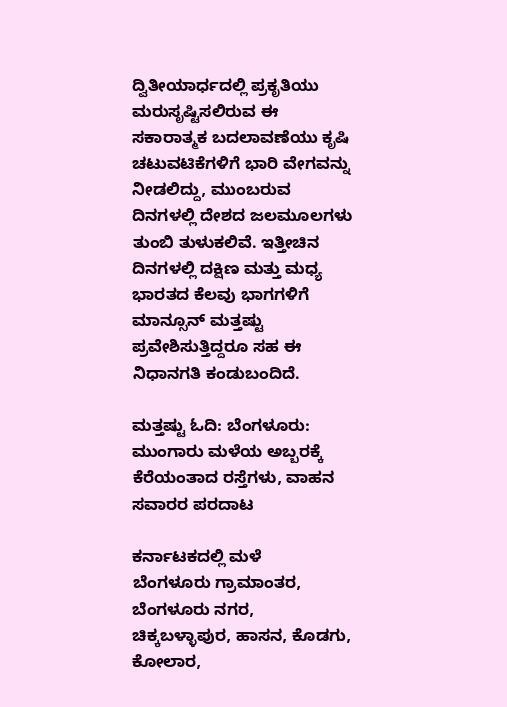ದ್ವಿತೀಯಾರ್ಧದಲ್ಲಿ ಪ್ರಕೃತಿಯು ಮರುಸೃಷ್ಟಿಸಲಿರುವ ಈ ಸಕಾರಾತ್ಮಕ ಬದಲಾವಣೆಯು ಕೃಷಿ ಚಟುವಟಿಕೆಗಳಿಗೆ ಭಾರಿ ವೇಗವನ್ನು ನೀಡಲಿದ್ದು, ಮುಂಬರುವ ದಿನಗಳಲ್ಲಿ ದೇಶದ ಜಲಮೂಲಗಳು ತುಂಬಿ ತುಳುಕಲಿವೆ. ಇತ್ತೀಚಿನ ದಿನಗಳಲ್ಲಿ ದಕ್ಷಿಣ ಮತ್ತು ಮಧ್ಯ ಭಾರತದ ಕೆಲವು ಭಾಗಗಳಿಗೆ ಮಾನ್ಸೂನ್ ಮತ್ತಷ್ಟು ಪ್ರವೇಶಿಸುತ್ತಿದ್ದರೂ ಸಹ ಈ ನಿಧಾನಗತಿ ಕಂಡುಬಂದಿದೆ.

ಮತ್ತಷ್ಟು ಓದಿ: ಬೆಂಗಳೂರು: ಮುಂಗಾರು ಮಳೆಯ ಅಬ್ಬರಕ್ಕೆ ಕೆರೆಯಂತಾದ ರಸ್ತೆಗಳು, ವಾಹನ ಸವಾರರ ಪರದಾಟ

ಕರ್ನಾಟಕದಲ್ಲಿ ಮಳೆ
ಬೆಂಗಳೂರು ಗ್ರಾಮಾಂತರ, ಬೆಂಗಳೂರು ನಗರ, ಚಿಕ್ಕಬಳ್ಳಾಪುರ, ಹಾಸನ, ಕೊಡಗು, ಕೋಲಾರ,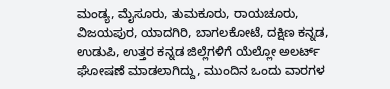ಮಂಡ್ಯ, ಮೈಸೂರು, ತುಮಕೂರು, ರಾಯಚೂರು, ವಿಜಯಪುರ, ಯಾದಗಿರಿ, ಬಾಗಲಕೋಟೆ, ದಕ್ಷಿಣ ಕನ್ನಡ, ಉಡುಪಿ, ಉತ್ತರ ಕನ್ನಡ ಜಿಲ್ಲೆಗಳಿಗೆ ಯೆಲ್ಲೋ ಅಲರ್ಟ್ ಘೋಷಣೆ ಮಾಡಲಾಗಿದ್ದು, ಮುಂದಿನ ಒಂದು ವಾರಗಳ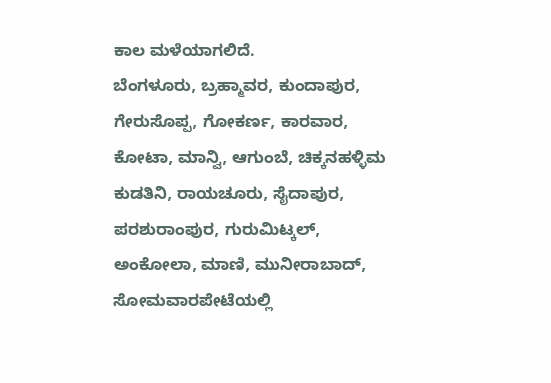ಕಾಲ ಮಳೆಯಾಗಲಿದೆ.
ಬೆಂಗಳೂರು, ಬ್ರಹ್ಮಾವರ, ಕುಂದಾಪುರ, ಗೇರುಸೊಪ್ಪ, ಗೋಕರ್ಣ, ಕಾರವಾರ, ಕೋಟಾ, ಮಾನ್ವಿ, ಆಗುಂಬೆ, ಚಿಕ್ಕನಹಳ್ಳಿಮ ಕುಡತಿನಿ, ರಾಯಚೂರು, ಸೈದಾಪುರ, ಪರಶುರಾಂಪುರ, ಗುರುಮಿಟ್ಕಲ್, ಅಂಕೋಲಾ, ಮಾಣಿ, ಮುನೀರಾಬಾದ್, ಸೋಮವಾರಪೇಟೆಯಲ್ಲಿ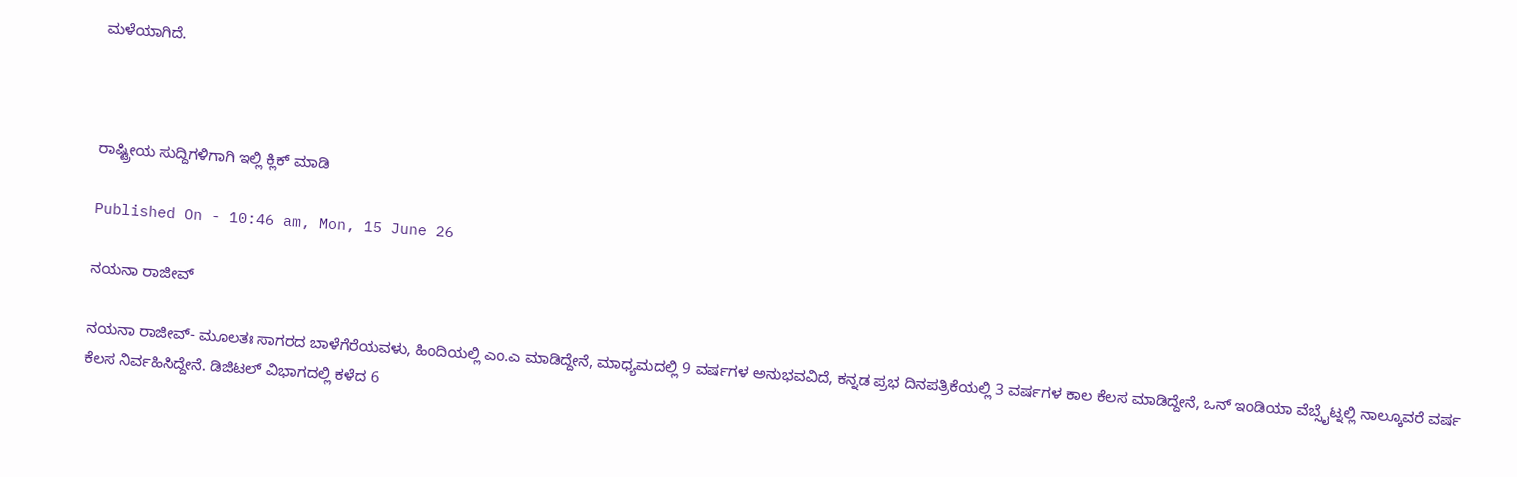ಮಳೆಯಾಗಿದೆ.



ರಾಷ್ಟ್ರೀಯ ಸುದ್ದಿಗಳಿಗಾಗಿ ಇಲ್ಲಿ ಕ್ಲಿಕ್ ಮಾಡಿ

Published On - 10:46 am, Mon, 15 June 26

ನಯನಾ ರಾಜೀವ್

ನಯನಾ ರಾಜೀವ್- ಮೂಲತಃ ಸಾಗರದ ಬಾಳೆಗೆರೆಯವಳು, ಹಿಂದಿಯಲ್ಲಿ ಎಂ.ಎ ಮಾಡಿದ್ದೇನೆ, ಮಾಧ್ಯಮದಲ್ಲಿ 9 ವರ್ಷಗಳ ಅನುಭವವಿದೆ, ಕನ್ನಡ ಪ್ರಭ ದಿನಪತ್ರಿಕೆಯಲ್ಲಿ 3 ವರ್ಷಗಳ ಕಾಲ ಕೆಲಸ ಮಾಡಿದ್ದೇನೆ, ಒನ್ ಇಂಡಿಯಾ ವೆಬ್ಸೈಟ್ನಲ್ಲಿ ನಾಲ್ಕೂವರೆ ವರ್ಷ ಕೆಲಸ ನಿರ್ವಹಿಸಿದ್ದೇನೆ. ಡಿಜಿಟಲ್ ವಿಭಾಗದಲ್ಲಿ ಕಳೆದ 6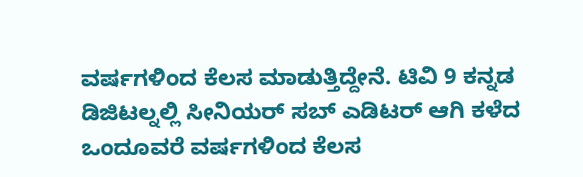ವರ್ಷಗಳಿಂದ ಕೆಲಸ ಮಾಡುತ್ತಿದ್ದೇನೆ. ಟಿವಿ 9 ಕನ್ನಡ ಡಿಜಿಟಲ್ನಲ್ಲಿ ಸೀನಿಯರ್ ಸಬ್ ಎಡಿಟರ್ ಆಗಿ ಕಳೆದ ಒಂದೂವರೆ ವರ್ಷಗಳಿಂದ ಕೆಲಸ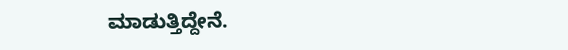ಮಾಡುತ್ತಿದ್ದೇನೆ.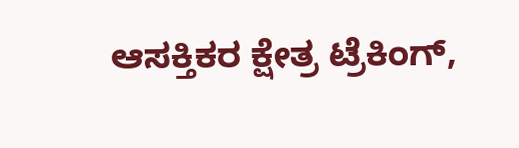ಆಸಕ್ತಿಕರ ಕ್ಷೇತ್ರ ಟ್ರೆಕಿಂಗ್,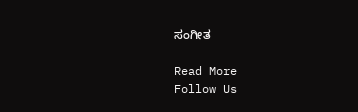ಸಂಗೀತ

Read More
Follow Us